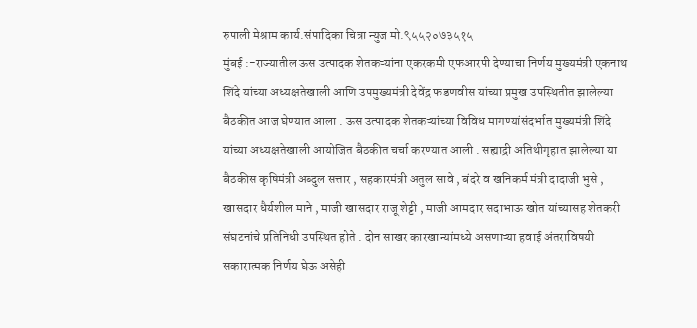रुपाली मेश्राम कार्य.संपादिका चित्रा न्युज मो.९५५२०७३५१५
मुंबई :-राज्यातील ऊस उत्पादक शेतकऱ्यांना एकरकमी एफआरपी देण्याचा निर्णय मुख्यमंत्री एकनाथ शिंदे यांच्या अध्यक्षतेखाली आणि उपमुख्यमंत्री देवेंद्र फडणवीस यांच्या प्रमुख उपस्थितीत झालेल्या बैठकीत आज घेण्यात आला . ऊस उत्पादक शेतकऱ्यांच्या विविध मागण्यांसंदर्भात मुख्यमंत्री शिंदे यांच्या अध्यक्षतेखाली आयोजित बैठकीत चर्चा करण्यात आली . सह्याद्री अतिथीगृहात झालेल्या या बैठकीस कृषिमंत्री अब्दुल सत्तार , सहकारमंत्री अतुल सावे , बंदरे व खनिकर्म मंत्री दादाजी भुसे , खासदार धैर्यशील माने , माजी खासदार राजू शेट्टी , माजी आमदार सदाभाऊ खोत यांच्यासह शेतकरी संघटनांचे प्रतिनिधी उपस्थित होते . दोन साखर कारखान्यांमध्ये असणाऱ्या हवाई अंतराविषयी सकारात्मक निर्णय घेऊ असेही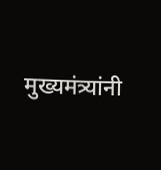मुख्यमंत्र्यांनी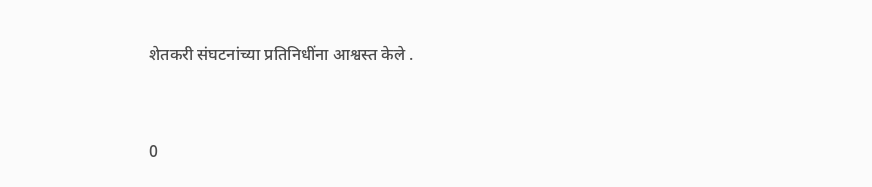शेतकरी संघटनांच्या प्रतिनिधींना आश्वस्त केले .


0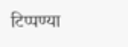टिप्पण्या